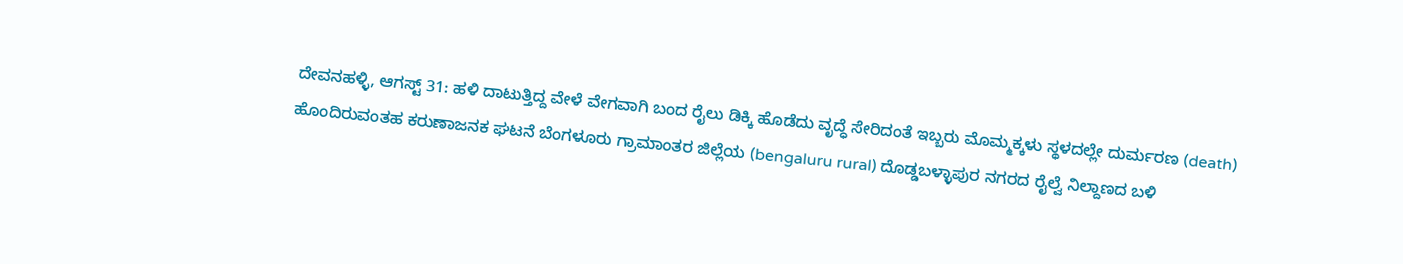ದೇವನಹಳ್ಳಿ, ಆಗಸ್ಟ್ 31: ಹಳಿ ದಾಟುತ್ತಿದ್ದ ವೇಳೆ ವೇಗವಾಗಿ ಬಂದ ರೈಲು ಡಿಕ್ಕಿ ಹೊಡೆದು ವೃದ್ಧೆ ಸೇರಿದಂತೆ ಇಬ್ಬರು ಮೊಮ್ಮಕ್ಕಳು ಸ್ಥಳದಲ್ಲೇ ದುರ್ಮರಣ (death) ಹೊಂದಿರುವಂತಹ ಕರುಣಾಜನಕ ಘಟನೆ ಬೆಂಗಳೂರು ಗ್ರಾಮಾಂತರ ಜಿಲ್ಲೆಯ (bengaluru rural) ದೊಡ್ಡಬಳ್ಳಾಪುರ ನಗರದ ರೈಲ್ವೆ ನಿಲ್ದಾಣದ ಬಳಿ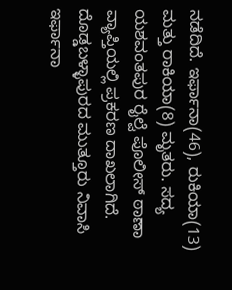ನಡೆದಿದೆ. ಇರ್ಫಾನಾ(46), ರುಕಿಯಾ(13) ಮತ್ತು ರಾಕಿಯಾ(8) ಮೃತರು. ಸದ್ಯ ಯಶವಂತಪುರ ರೈಲ್ವೆ ಪೊಲೀಸ್ ಠಾಣಾ ವ್ಯಾಪ್ತಿಯಲ್ಲಿ ಪ್ರಕರಣ ದಾಖಲಾಗಿದೆ.
ದೊಡ್ಡಬಳ್ಳಾಪುರದ ಮುತ್ತೂರು ನಿವಾಸಿ ಇರ್ಫಾನಾ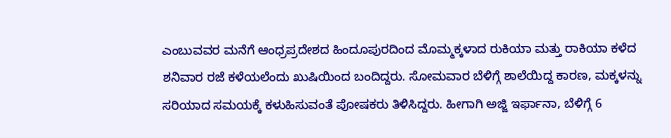ಎಂಬುವವರ ಮನೆಗೆ ಆಂಧ್ರಪ್ರದೇಶದ ಹಿಂದೂಪುರದಿಂದ ಮೊಮ್ಮಕ್ಕಳಾದ ರುಕಿಯಾ ಮತ್ತು ರಾಕಿಯಾ ಕಳೆದ ಶನಿವಾರ ರಜೆ ಕಳೆಯಲೆಂದು ಖುಷಿಯಿಂದ ಬಂದಿದ್ದರು. ಸೋಮವಾರ ಬೆಳಿಗ್ಗೆ ಶಾಲೆಯಿದ್ದ ಕಾರಣ, ಮಕ್ಕಳನ್ನು ಸರಿಯಾದ ಸಮಯಕ್ಕೆ ಕಳುಹಿಸುವಂತೆ ಪೋಷಕರು ತಿಳಿಸಿದ್ದರು. ಹೀಗಾಗಿ ಅಜ್ಜಿ ಇರ್ಫಾನಾ, ಬೆಳಿಗ್ಗೆ 6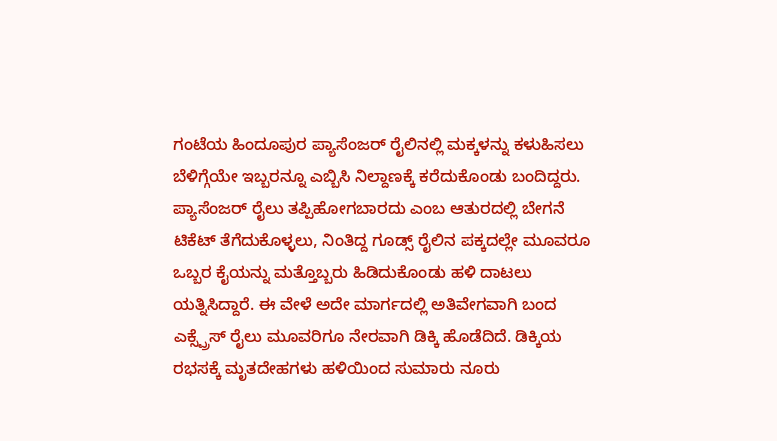ಗಂಟೆಯ ಹಿಂದೂಪುರ ಪ್ಯಾಸೆಂಜರ್ ರೈಲಿನಲ್ಲಿ ಮಕ್ಕಳನ್ನು ಕಳುಹಿಸಲು ಬೆಳಿಗ್ಗೆಯೇ ಇಬ್ಬರನ್ನೂ ಎಬ್ಬಿಸಿ ನಿಲ್ದಾಣಕ್ಕೆ ಕರೆದುಕೊಂಡು ಬಂದಿದ್ದರು.
ಪ್ಯಾಸೆಂಜರ್ ರೈಲು ತಪ್ಪಿಹೋಗಬಾರದು ಎಂಬ ಆತುರದಲ್ಲಿ ಬೇಗನೆ ಟಿಕೆಟ್ ತೆಗೆದುಕೊಳ್ಳಲು, ನಿಂತಿದ್ದ ಗೂಡ್ಸ್ ರೈಲಿನ ಪಕ್ಕದಲ್ಲೇ ಮೂವರೂ ಒಬ್ಬರ ಕೈಯನ್ನು ಮತ್ತೊಬ್ಬರು ಹಿಡಿದುಕೊಂಡು ಹಳಿ ದಾಟಲು ಯತ್ನಿಸಿದ್ದಾರೆ. ಈ ವೇಳೆ ಅದೇ ಮಾರ್ಗದಲ್ಲಿ ಅತಿವೇಗವಾಗಿ ಬಂದ ಎಕ್ಸ್ಪ್ರೆಸ್ ರೈಲು ಮೂವರಿಗೂ ನೇರವಾಗಿ ಡಿಕ್ಕಿ ಹೊಡೆದಿದೆ. ಡಿಕ್ಕಿಯ ರಭಸಕ್ಕೆ ಮೃತದೇಹಗಳು ಹಳಿಯಿಂದ ಸುಮಾರು ನೂರು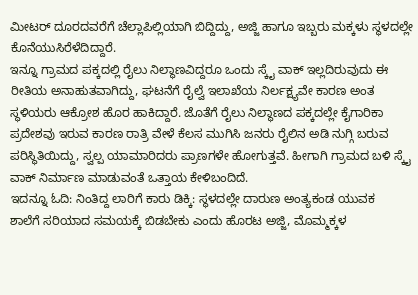ಮೀಟರ್ ದೂರದವರೆಗೆ ಚೆಲ್ಲಾಪಿಲ್ಲಿಯಾಗಿ ಬಿದ್ದಿದ್ದು, ಅಜ್ಜಿ ಹಾಗೂ ಇಬ್ಬರು ಮಕ್ಕಳು ಸ್ಥಳದಲ್ಲೇ ಕೊನೆಯುಸಿರೆಳೆದಿದ್ದಾರೆ.
ಇನ್ನೂ ಗ್ರಾಮದ ಪಕ್ಕದಲ್ಲಿ ರೈಲು ನಿಲ್ಥಾಣವಿದ್ದರೂ ಒಂದು ಸ್ಕೈ ವಾಕ್ ಇಲ್ಲದಿರುವುದು ಈ ರೀತಿಯ ಅನಾಹುತವಾಗಿದ್ದು, ಘಟನೆಗೆ ರೈಲ್ವೆ ಇಲಾಖೆಯ ನಿರ್ಲಕ್ಷ್ಯವೇ ಕಾರಣ ಅಂತ ಸ್ಥಳಿಯರು ಆಕ್ರೋಶ ಹೊರ ಹಾಕಿದ್ದಾರೆ. ಜೊತೆಗೆ ರೈಲು ನಿಲ್ಥಾಣದ ಪಕ್ಕದಲ್ಲೇ ಕೈಗಾರಿಕಾ ಪ್ರದೇಶವು ಇರುವ ಕಾರಣ ರಾತ್ರಿ ವೇಳೆ ಕೆಲಸ ಮುಗಿಸಿ ಜನರು ರೈಲಿನ ಅಡಿ ನುಗ್ಗಿ ಬರುವ ಪರಿಸ್ಥಿತಿಯಿದ್ದು, ಸ್ವಲ್ಪ ಯಾಮಾರಿದರು ಪ್ರಾಣಗಳೇ ಹೋಗುತ್ತವೆ. ಹೀಗಾಗಿ ಗ್ರಾಮದ ಬಳಿ ಸ್ಕೈ ವಾಕ್ ನಿರ್ಮಾಣ ಮಾಡುವಂತೆ ಒತ್ತಾಯ ಕೇಳಿಬಂದಿದೆ.
ಇದನ್ನೂ ಓದಿ: ನಿಂತಿದ್ದ ಲಾರಿಗೆ ಕಾರು ಡಿಕ್ಕಿ: ಸ್ಥಳದಲ್ಲೇ ದಾರುಣ ಅಂತ್ಯಕಂಡ ಯುವಕ
ಶಾಲೆಗೆ ಸರಿಯಾದ ಸಮಯಕ್ಕೆ ಬಿಡಬೇಕು ಎಂದು ಹೊರಟ ಅಜ್ಜಿ, ಮೊಮ್ಮಕ್ಕಳ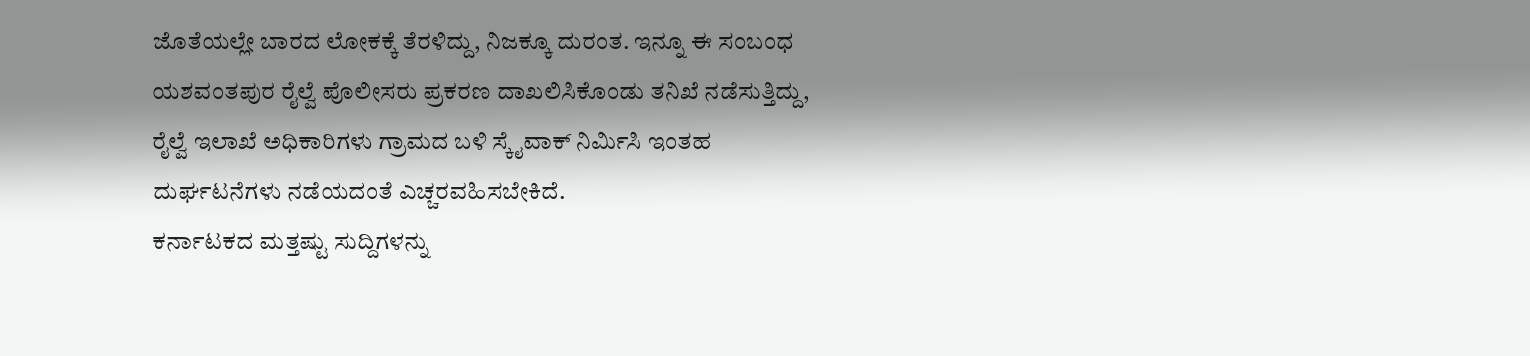ಜೊತೆಯಲ್ಲೇ ಬಾರದ ಲೋಕಕ್ಕೆ ತೆರಳಿದ್ದು, ನಿಜಕ್ಕೂ ದುರಂತ. ಇನ್ನೂ ಈ ಸಂಬಂಧ ಯಶವಂತಪುರ ರೈಲ್ವೆ ಪೊಲೀಸರು ಪ್ರಕರಣ ದಾಖಲಿಸಿಕೊಂಡು ತನಿಖೆ ನಡೆಸುತ್ತಿದ್ದು, ರೈಲ್ವೆ ಇಲಾಖೆ ಅಧಿಕಾರಿಗಳು ಗ್ರಾಮದ ಬಳಿ ಸ್ಕೈವಾಕ್ ನಿರ್ಮಿಸಿ ಇಂತಹ ದುರ್ಘಟನೆಗಳು ನಡೆಯದಂತೆ ಎಚ್ಚರವಹಿಸಬೇಕಿದೆ.
ಕರ್ನಾಟಕದ ಮತ್ತಷ್ಟು ಸುದ್ದಿಗಳನ್ನು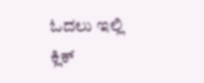ಓದಲು ಇಲ್ಲಿ ಕ್ಲಿಕ್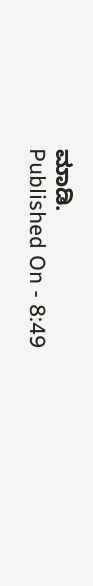ಮಾಡಿ.
Published On - 8:49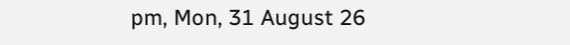pm, Mon, 31 August 26